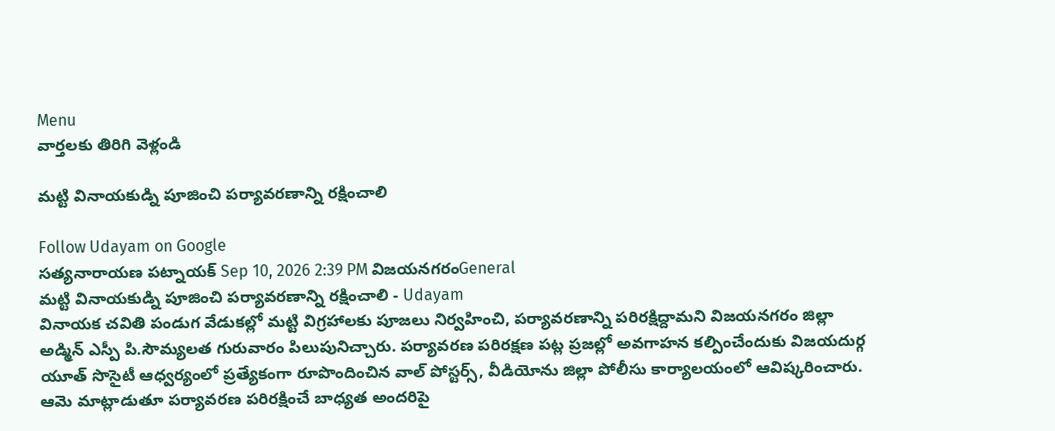Menu
వార్తలకు తిరిగి వెళ్లండి

మట్టి వినాయకుడ్ని పూజించి పర్యావరణాన్ని రక్షించాలి

Follow Udayam on Google
సత్యనారాయణ పట్నాయక్ Sep 10, 2026 2:39 PM విజయనగరంGeneral
మట్టి వినాయకుడ్ని పూజించి పర్యావరణాన్ని రక్షించాలి - Udayam
వినాయక చవితి పండుగ వేడుకల్లో మట్టి విగ్రహాలకు పూజలు నిర్వహించి, పర్యావరణాన్ని పరిరక్షిద్దామని విజయనగరం జిల్లా అడ్మిన్ ఎస్పీ పి.సౌమ్యలత గురువారం పిలుపునిచ్చారు. పర్యావరణ పరిరక్షణ పట్ల ప్రజల్లో అవగాహన కల్పించేందుకు విజయదుర్గ యూత్ సొసైటీ ఆధ్వర్యంలో ప్రత్యేకంగా రూపొందించిన వాల్ పోస్టర్స్, వీడియోను జిల్లా పోలీసు కార్యాలయంలో ఆవిష్కరించారు. ఆమె మాట్లాడుతూ పర్యావరణ పరిరక్షించే బాధ్యత అందరిపై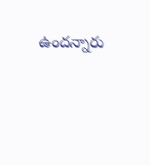ఉందన్నారు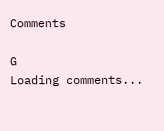Comments

G
Loading comments...